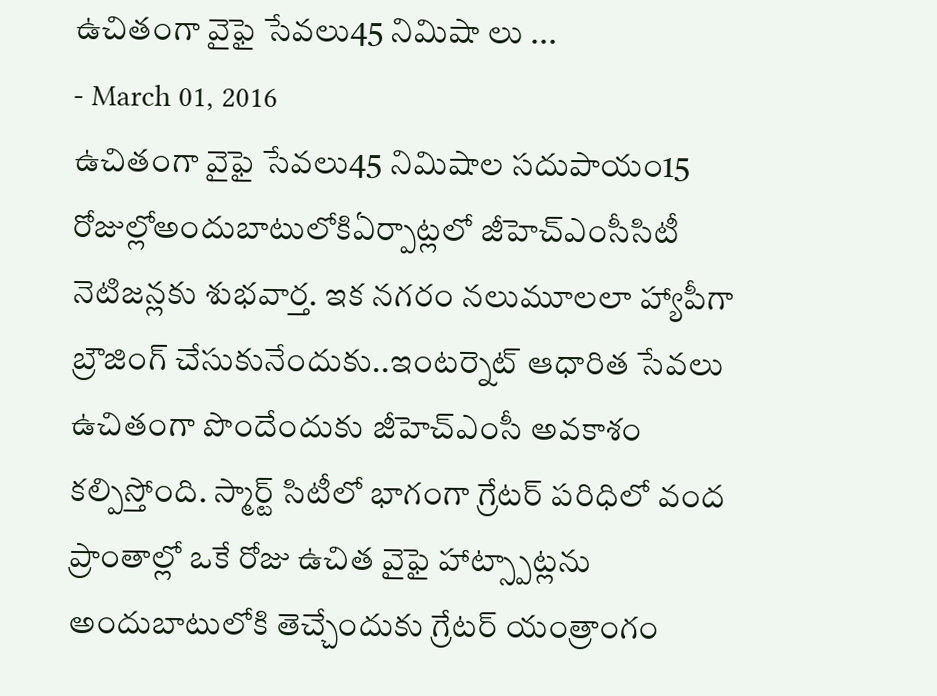ఉచితంగా వైఫై సేవలు45 నిమిషా లు ...
- March 01, 2016
ఉచితంగా వైఫై సేవలు45 నిమిషాల సదుపాయం15 రోజుల్లోఅందుబాటులోకిఏర్పాట్లలో జీహెచ్ఎంసీసిటీ నెటిజన్లకు శుభవార్త. ఇక నగరం నలుమూలలా హ్యాపీగా బ్రౌజింగ్ చేసుకునేందుకు..ఇంటర్నెట్ ఆధారిత సేవలు ఉచితంగా పొందేందుకు జీహెచ్ఎంసీ అవకాశం కల్పిస్తోంది. స్మార్ట్ సిటీలో భాగంగా గ్రేటర్ పరిధిలో వంద ప్రాంతాల్లో ఒకే రోజు ఉచిత వైఫై హాట్స్పాట్లను అందుబాటులోకి తెచ్చేందుకు గ్రేటర్ యంత్రాంగం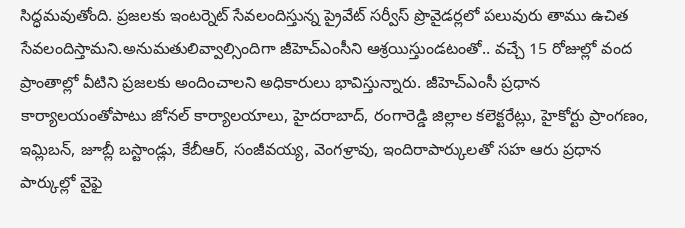సిద్ధమవుతోంది. ప్రజలకు ఇంటర్నెట్ సేవలందిస్తున్న ప్రైవేట్ సర్వీస్ ప్రొవైడర్లలో పలువురు తాము ఉచిత సేవలందిస్తామని.అనుమతులివ్వాల్సిందిగా జీహెచ్ఎంసీని ఆశ్రయిస్తుండటంతో.. వచ్చే 15 రోజుల్లో వంద ప్రాంతాల్లో వీటిని ప్రజలకు అందించాలని అధికారులు భావిస్తున్నారు. జీహెచ్ఎంసీ ప్రధాన కార్యాలయంతోపాటు జోనల్ కార్యాలయాలు, హైదరాబాద్, రంగారెడ్డి జిల్లాల కలెక్టరేట్లు, హైకోర్టు ప్రాంగణం, ఇమ్లిబన్, జూబ్లీ బస్టాండ్లు, కేబీఆర్, సంజీవయ్య, వెంగళ్రావు, ఇందిరాపార్కులతో సహ ఆరు ప్రధాన పార్కుల్లో వైఫై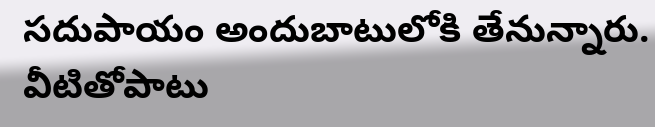సదుపాయం అందుబాటులోకి తేనున్నారు. వీటితోపాటు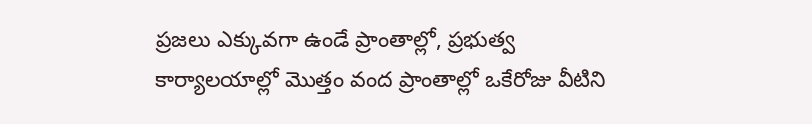ప్రజలు ఎక్కువగా ఉండే ప్రాంతాల్లో, ప్రభుత్వ కార్యాలయాల్లో మొత్తం వంద ప్రాంతాల్లో ఒకేరోజు వీటిని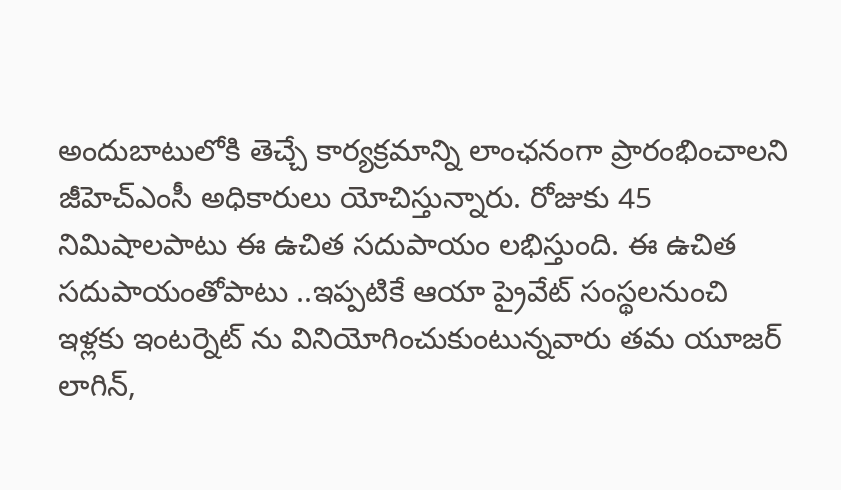అందుబాటులోకి తెచ్చే కార్యక్రమాన్ని లాంఛనంగా ప్రారంభించాలని జీహెచ్ఎంసీ అధికారులు యోచిస్తున్నారు. రోజుకు 45 నిమిషాలపాటు ఈ ఉచిత సదుపాయం లభిస్తుంది. ఈ ఉచిత సదుపాయంతోపాటు ..ఇప్పటికే ఆయా ప్రైవేట్ సంస్థలనుంచి ఇళ్లకు ఇంటర్నెట్ ను వినియోగించుకుంటున్నవారు తమ యూజర్ లాగిన్,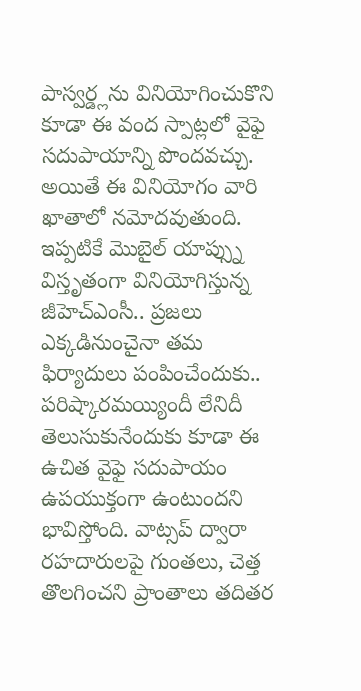పాస్వర్డ్లను వినియోగించుకొని కూడా ఈ వంద స్పాట్లలో వైఫై సదుపాయాన్ని పొందవచ్చు. అయితే ఈ వినియోగం వారి ఖాతాలో నమోదవుతుంది. ఇప్పటికే మొబైల్ యాప్స్ను విస్తృతంగా వినియోగిస్తున్న జీహెచ్ఎంసీ.. ప్రజలు ఎక్కడినుంచైనా తమ ఫిర్యాదులు పంపించేందుకు.. పరిష్కారమయ్యిందీ లేనిదీ తెలుసుకునేందుకు కూడా ఈ ఉచిత వైఫై సదుపాయం ఉపయుక్తంగా ఉంటుందని భావిస్తోంది. వాట్సప్ ద్వారా రహదారులపై గుంతలు, చెత్త తొలగించని ప్రాంతాలు తదితర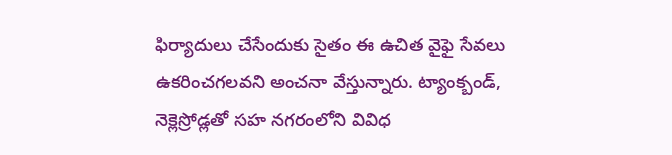ఫిర్యాదులు చేసేందుకు సైతం ఈ ఉచిత వైఫై సేవలు ఉకరించగలవని అంచనా వేస్తున్నారు. ట్యాంక్బండ్, నెక్లెస్రోడ్లతో సహ నగరంలోని వివిధ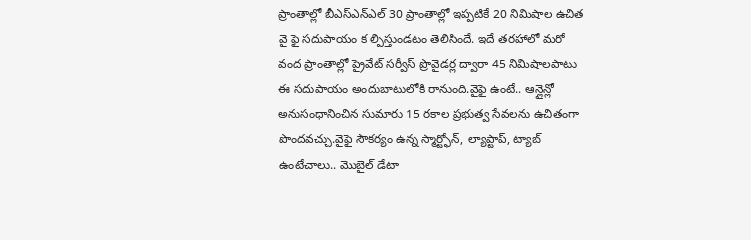ప్రాంతాల్లో బీఎస్ఎన్ఎల్ 30 ప్రాంతాల్లో ఇప్పటికే 20 నిమిషాల ఉచిత వై ఫై సదుపాయం క ల్పిస్తుండటం తెలిసిందే. ఇదే తరహాలో మరో వంద ప్రాంతాల్లో ప్రైవేట్ సర్వీస్ ప్రొవైడర్ల ద్వారా 45 నిమిషాలపాటు ఈ సదుపాయం అందుబాటులోకి రానుంది.వైఫై ఉంటే.. ఆన్లైన్లో అనుసంధానించిన సుమారు 15 రకాల ప్రభుత్వ సేవలను ఉచితంగా పొందవచ్చు.వైఫై సౌకర్యం ఉన్న స్మార్ట్ఫోన్, ల్యాప్టాప్, ట్యాబ్ ఉంటేచాలు.. మొబైల్ డేటా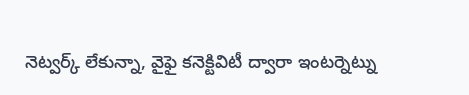నెట్వర్క్ లేకున్నా, వైఫై కనెక్టివిటీ ద్వారా ఇంటర్నెట్ను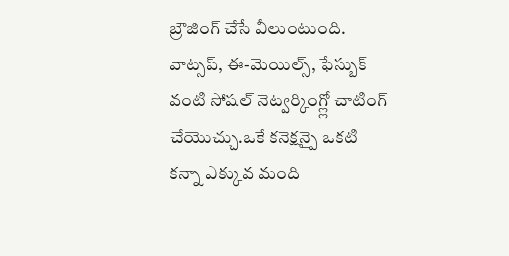బ్రౌజింగ్ చేసే వీలుంటుంది. వాట్సప్, ఈ-మెయిల్స్, ఫేస్బుక్ వంటి సోషల్ నెట్వర్కింగ్ల్లో చాటింగ్ చేయొచ్చు.ఒకే కనెక్షన్పై ఒకటి కన్నా ఎక్కువ మంది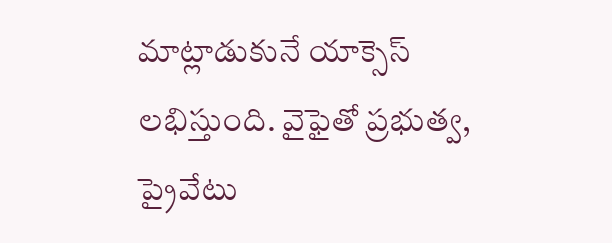మాట్లాడుకునే యాక్సెస్ లభిస్తుంది. వైఫైతో ప్రభుత్వ, ప్రైవేటు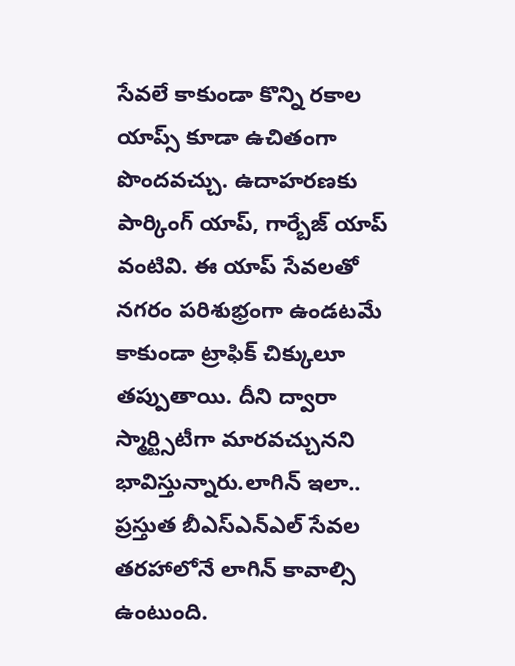సేవలే కాకుండా కొన్ని రకాల యాప్స్ కూడా ఉచితంగా పొందవచ్చు. ఉదాహరణకు పార్కింగ్ యాప్, గార్బేజ్ యాప్ వంటివి. ఈ యాప్ సేవలతో నగరం పరిశుభ్రంగా ఉండటమే కాకుండా ట్రాఫిక్ చిక్కులూ తప్పుతాయి. దీని ద్వారా స్మార్ట్సిటీగా మారవచ్చునని భావిస్తున్నారు.లాగిన్ ఇలా.. ప్రస్తుత బీఎస్ఎన్ఎల్ సేవల తరహాలోనే లాగిన్ కావాల్సి ఉంటుంది.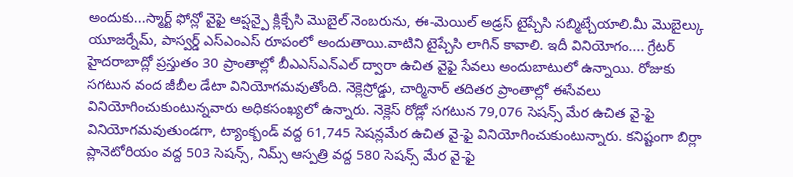అందుకు...స్మార్ట్ ఫోన్లో వైఫై ఆప్షన్పై క్లిక్చేసి మొబైల్ నెంబరును, ఈ-మెయిల్ అడ్రస్ టైప్చేసి సబ్మిట్చేయాలి.మీ మొబైల్కు యూజర్నేమ్, పాస్వర్డ్ ఎస్ఎంఎస్ రూపంలో అందుతాయి.వాటిని టైప్చేసి లాగిన్ కావాలి. ఇదీ వినియోగం.... గ్రేటర్ హైదరాబాద్లో ప్రస్తుతం 30 ప్రాంతాల్లో బీఎఎస్ఎన్ఎల్ ద్వారా ఉచిత వైఫై సేవలు అందుబాటులో ఉన్నాయి. రోజుకు సగటున వంద జీబీల డేటా వినియోగమవుతోంది. నెక్లెస్రోడ్డు, చార్మినార్ తదితర ప్రాంతాల్లో ఈసేవలు వినియోగించుకుంటున్నవారు అధికసంఖ్యలో ఉన్నారు. నెక్లెస్ రోడ్లో సగటున 79,076 సెషన్స్ మేర ఉచిత వై-ఫై వినియోగమవుతుండగా, ట్యాంక్బండ్ వద్ద 61,745 సెషన్లమేర ఉచిత వై-ఫై వినియోగించుకుంటున్నారు. కనిష్టంగా బిర్లా ప్లానెటోరియం వద్ద 503 సెషన్స్, నిమ్స్ ఆస్పత్రి వద్ద 580 సెషన్స్ మేర వై-ఫై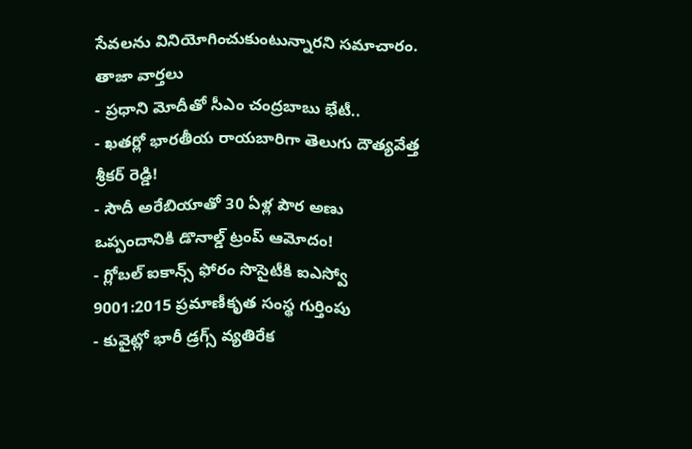సేవలను వినియోగించుకుంటున్నారని సమాచారం.
తాజా వార్తలు
- ప్రధాని మోదీతో సీఎం చంద్రబాబు భేటీ..
- ఖతర్లో భారతీయ రాయబారిగా తెలుగు దౌత్యవేత్త శ్రీకర్ రెడ్డి!
- సౌదీ అరేబియాతో 30 ఏళ్ల పౌర అణు ఒప్పందానికి డొనాల్డ్ ట్రంప్ ఆమోదం!
- గ్లోబల్ ఐకాన్స్ ఫోరం సొసైటీకి ఐఎస్వో 9001:2015 ప్రమాణీకృత సంస్థ గుర్తింపు
- కువైట్లో భారీ డ్రగ్స్ వ్యతిరేక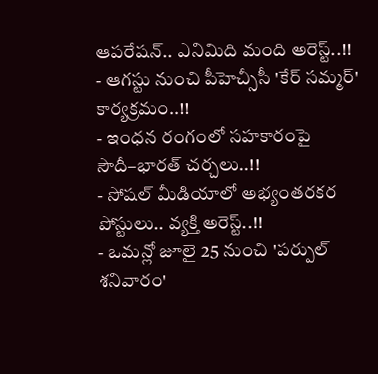ఆపరేషన్.. ఎనిమిది మంది అరెస్ట్..!!
- ఆగస్టు నుంచి పీహెచ్సీసీ 'కేర్ సమ్మర్' కార్యక్రమం..!!
- ఇంధన రంగంలో సహకారంపై సౌదీ–భారత్ చర్చలు..!!
- సోషల్ మీడియాలో అభ్యంతరకర పోస్టులు.. వ్యక్తి అరెస్ట్..!!
- ఒమన్లో జూలై 25 నుంచి 'పర్పుల్ శనివారం'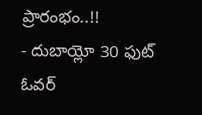ప్రారంభం..!!
- దుబాయ్లో 30 ఫుట్ ఓవర్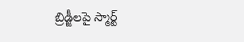బ్రిడ్జీలపై స్మార్ట్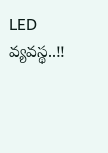LED వ్యవస్థ..!!